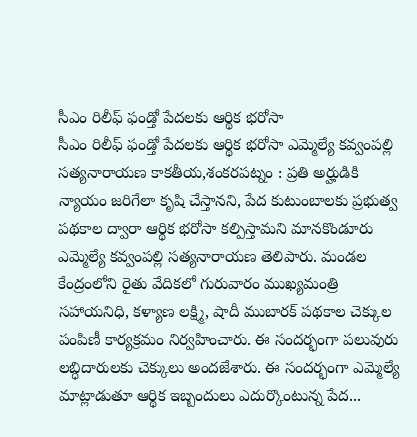సీఎం రిలీఫ్ ఫండ్తో పేదలకు ఆర్థిక భరోసా
సీఎం రిలీఫ్ ఫండ్తో పేదలకు ఆర్థిక భరోసా ఎమ్మెల్యే కవ్వంపల్లి సత్యనారాయణ కాకతీయ,శంకరపట్నం : ప్రతి అర్హుడికి న్యాయం జరిగేలా కృషి చేస్తానని, పేద కుటుంబాలకు ప్రభుత్వ పథకాల ద్వారా ఆర్థిక భరోసా కల్పిస్తామని మానకొండూరు ఎమ్మెల్యే కవ్వంపల్లి సత్యనారాయణ తెలిపారు. మండల కేంద్రంలోని రైతు వేదికలో గురువారం ముఖ్యమంత్రి సహాయనిధి, కళ్యాణ లక్ష్మి, షాదీ ముబారక్ పథకాల చెక్కుల పంపిణీ కార్యక్రమం నిర్వహించారు. ఈ సందర్భంగా పలువురు లబ్ధిదారులకు చెక్కులు అందజేశారు. ఈ సందర్భంగా ఎమ్మెల్యే మాట్లాడుతూ ఆర్థిక ఇబ్బందులు ఎదుర్కొంటున్న పేద...